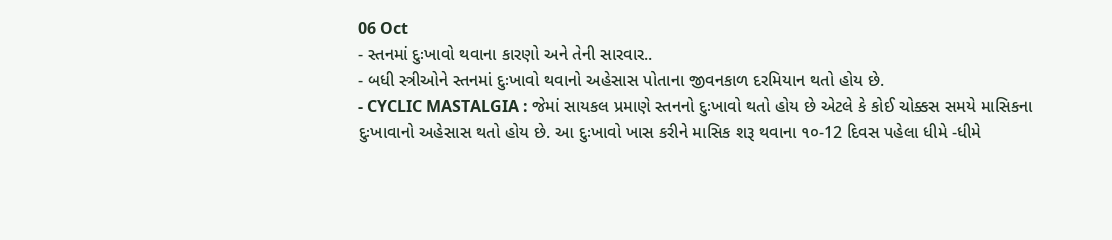06 Oct
- સ્તનમાં દુઃખાવો થવાના કારણો અને તેની સારવાર..
- બધી સ્ત્રીઓને સ્તનમાં દુઃખાવો થવાનો અહેસાસ પોતાના જીવનકાળ દરમિયાન થતો હોય છે.
- CYCLIC MASTALGIA : જેમાં સાયકલ પ્રમાણે સ્તનનો દુઃખાવો થતો હોય છે એટલે કે કોઈ ચોક્કસ સમયે માસિકના દુઃખાવાનો અહેસાસ થતો હોય છે. આ દુઃખાવો ખાસ કરીને માસિક શરૂ થવાના ૧૦-12 દિવસ પહેલા ધીમે -ધીમે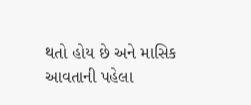થતો હોય છે અને માસિક આવતાની પહેલા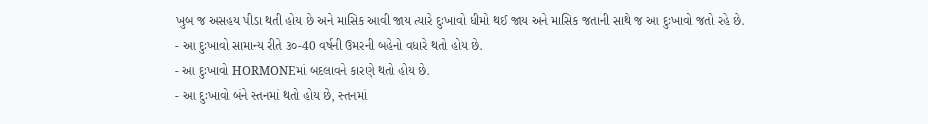ખુબ જ અસહય પીડા થતી હોય છે અને માસિક આવી જાય ત્યારે દુઃખાવો ધીમો થઈ જાય અને માસિક જતાની સાથે જ આ દુઃખાવો જતો રહે છે.
- આ દુઃખાવો સામાન્ય રીતે ૩૦-40 વર્ષની ઉમરની બહેનો વધારે થતો હોય છે.
- આ દુઃખાવો HORMONEમાં બદલાવને કારણે થતો હોય છે.
- આ દુઃખાવો બંને સ્તનમાં થતો હોય છે, સ્તનમાં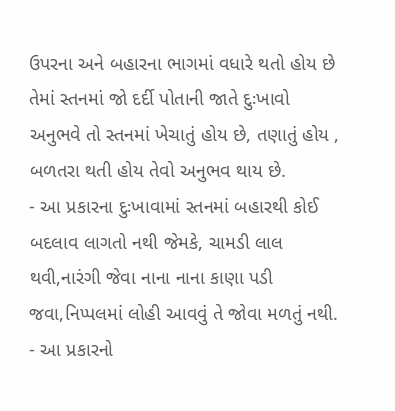ઉપરના અને બહારના ભાગમાં વધારે થતો હોય છે તેમાં સ્તનમાં જો દર્દી પોતાની જાતે દુઃખાવો અનુભવે તો સ્તનમાં ખેચાતું હોય છે, તણાતું હોય , બળતરા થતી હોય તેવો અનુભવ થાય છે.
- આ પ્રકારના દુઃખાવામાં સ્તનમાં બહારથી કોઈ બદલાવ લાગતો નથી જેમકે, ચામડી લાલ થવી,નારંગી જેવા નાના નાના કાણા પડી જવા,નિપ્પલમાં લોહી આવવું તે જોવા મળતું નથી.
- આ પ્રકારનો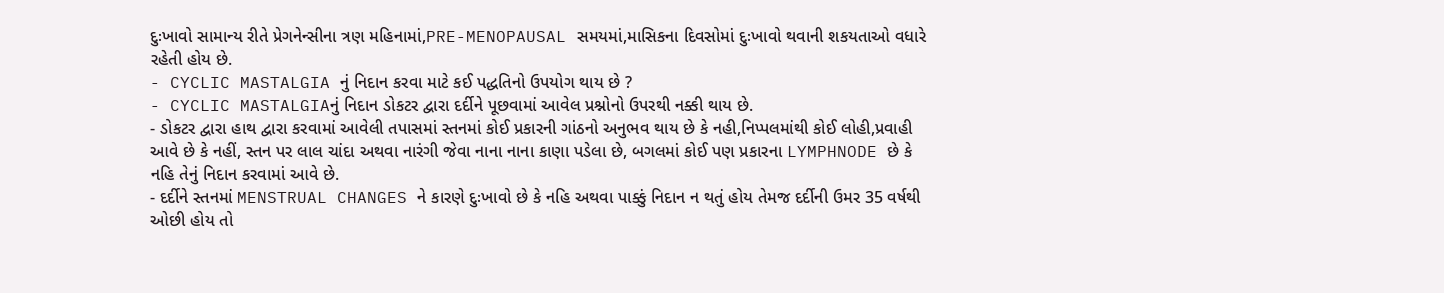દુઃખાવો સામાન્ય રીતે પ્રેગનેન્સીના ત્રણ મહિનામાં,PRE-MENOPAUSAL સમયમાં,માસિકના દિવસોમાં દુઃખાવો થવાની શકયતાઓ વધારે રહેતી હોય છે.
- CYCLIC MASTALGIA નું નિદાન કરવા માટે કઈ પદ્ધતિનો ઉપયોગ થાય છે ?
- CYCLIC MASTALGIAનું નિદાન ડોકટર દ્વારા દર્દીને પૂછવામાં આવેલ પ્રશ્નોનો ઉપરથી નક્કી થાય છે.
- ડોકટર દ્વારા હાથ દ્વારા કરવામાં આવેલી તપાસમાં સ્તનમાં કોઈ પ્રકારની ગાંઠનો અનુભવ થાય છે કે નહી,નિપ્પલમાંથી કોઈ લોહી,પ્રવાહી આવે છે કે નહીં, સ્તન પર લાલ ચાંદા અથવા નારંગી જેવા નાના નાના કાણા પડેલા છે, બગલમાં કોઈ પણ પ્રકારના LYMPHNODE છે કે નહિ તેનું નિદાન કરવામાં આવે છે.
- દર્દીને સ્તનમાં MENSTRUAL CHANGES ને કારણે દુઃખાવો છે કે નહિ અથવા પાક્કું નિદાન ન થતું હોય તેમજ દર્દીની ઉમર 35 વર્ષથી ઓછી હોય તો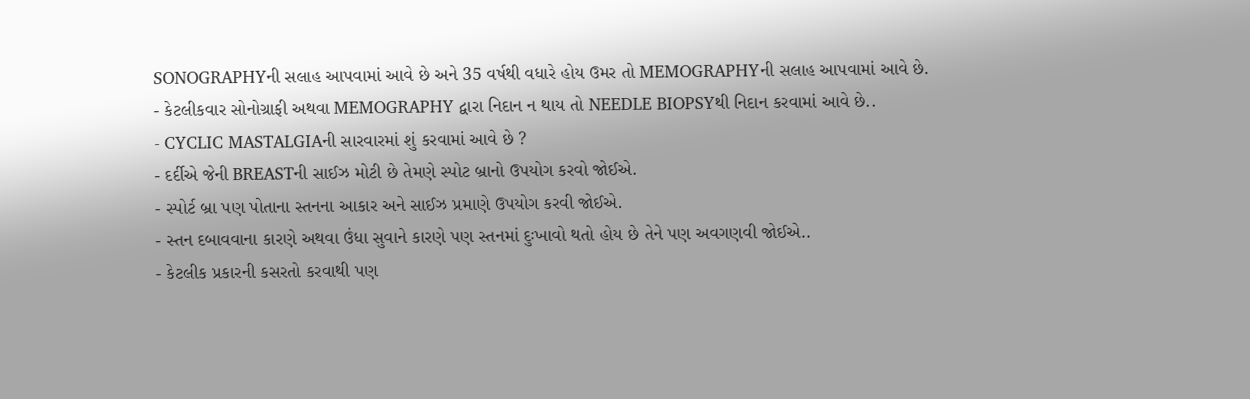SONOGRAPHYની સલાહ આપવામાં આવે છે અને 35 વર્ષથી વધારે હોય ઉમર તો MEMOGRAPHYની સલાહ આપવામાં આવે છે.
- કેટલીકવાર સોનોગ્રાફી અથવા MEMOGRAPHY દ્વારા નિદાન ન થાય તો NEEDLE BIOPSYથી નિદાન કરવામાં આવે છે..
- CYCLIC MASTALGIAની સારવારમાં શું કરવામાં આવે છે ?
- દર્દીએ જેની BREASTની સાઈઝ મોટી છે તેમણે સ્પોટ બ્રાનો ઉપયોગ કરવો જોઈએ.
- સ્પોર્ટ બ્રા પણ પોતાના સ્તનના આકાર અને સાઈઝ પ્રમાણે ઉપયોગ કરવી જોઈએ.
- સ્તન દબાવવાના કારણે અથવા ઉંધા સુવાને કારણે પણ સ્તનમાં દુઃખાવો થતો હોય છે તેને પણ અવગણવી જોઈએ..
- કેટલીક પ્રકારની કસરતો કરવાથી પણ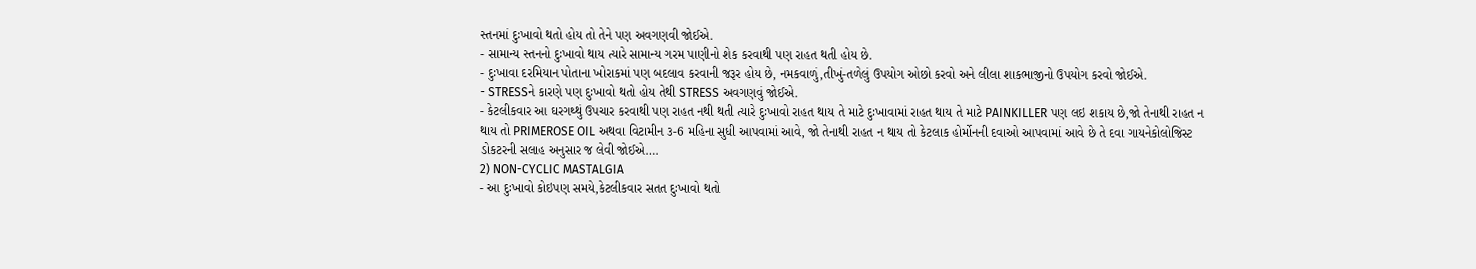સ્તનમાં દુઃખાવો થતો હોય તો તેને પણ અવગણવી જોઈએ.
- સામાન્ય સ્તનનો દુઃખાવો થાય ત્યારે સામાન્ય ગરમ પાણીનો શેક કરવાથી પણ રાહત થતી હોય છે.
- દુઃખાવા દરમિયાન પોતાના ખોરાકમાં પણ બદલાવ કરવાની જરૂર હોય છે, નમકવાળું,તીખું-તળેલું ઉપયોગ ઓછો કરવો અને લીલા શાકભાજીનો ઉપયોગ કરવો જોઈએ.
- STRESSને કારણે પણ દુઃખાવો થતો હોય તેથી STRESS અવગણવું જોઈએ.
- કેટલીકવાર આ ઘરગથ્થું ઉપચાર કરવાથી પણ રાહત નથી થતી ત્યારે દુઃખાવો રાહત થાય તે માટે દુઃખાવામાં રાહત થાય તે માટે PAINKILLER પણ લઇ શકાય છે,જો તેનાથી રાહત ન થાય તો PRIMEROSE OIL અથવા વિટામીન ૩-6 મહિના સુધી આપવામાં આવે, જો તેનાથી રાહત ન થાય તો કેટલાક હોર્મોનની દવાઓ આપવામાં આવે છે તે દવા ગાયનેકોલોજિસ્ટ ડોકટરની સલાહ અનુસાર જ લેવી જોઈએ….
2) NON-CYCLIC MASTALGIA
- આ દુઃખાવો કોઇપણ સમયે,કેટલીકવાર સતત દુઃખાવો થતો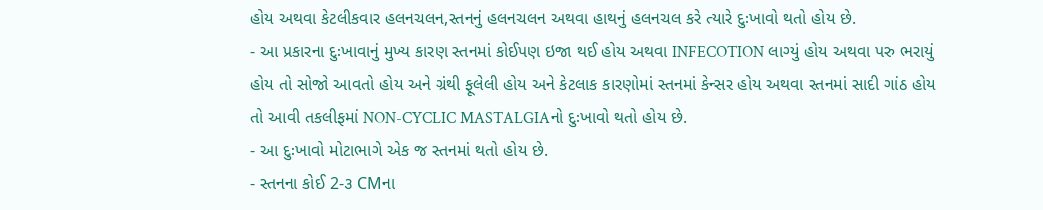હોય અથવા કેટલીકવાર હલનચલન,સ્તનનું હલનચલન અથવા હાથનું હલનચલ કરે ત્યારે દુઃખાવો થતો હોય છે.
- આ પ્રકારના દુઃખાવાનું મુખ્ય કારણ સ્તનમાં કોઈપણ ઇજા થઈ હોય અથવા INFECOTION લાગ્યું હોય અથવા પરુ ભરાયું હોય તો સોજો આવતો હોય અને ગ્રંથી ફૂલેલી હોય અને કેટલાક કારણોમાં સ્તનમાં કેન્સર હોય અથવા સ્તનમાં સાદી ગાંઠ હોય તો આવી તકલીફમાં NON-CYCLIC MASTALGIAનો દુઃખાવો થતો હોય છે.
- આ દુઃખાવો મોટાભાગે એક જ સ્તનમાં થતો હોય છે.
- સ્તનના કોઈ 2-૩ CMના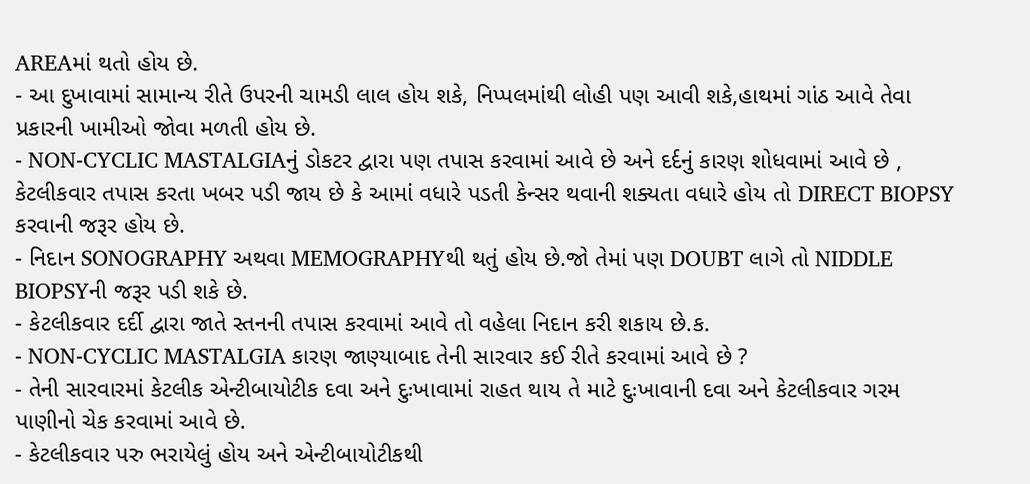AREAમાં થતો હોય છે.
- આ દુખાવામાં સામાન્ય રીતે ઉપરની ચામડી લાલ હોય શકે, નિપ્પલમાંથી લોહી પણ આવી શકે,હાથમાં ગાંઠ આવે તેવા પ્રકારની ખામીઓ જોવા મળતી હોય છે.
- NON-CYCLIC MASTALGIAનું ડોકટર દ્વારા પણ તપાસ કરવામાં આવે છે અને દર્દનું કારણ શોધવામાં આવે છે , કેટલીકવાર તપાસ કરતા ખબર પડી જાય છે કે આમાં વધારે પડતી કેન્સર થવાની શક્યતા વધારે હોય તો DIRECT BIOPSY કરવાની જરૂર હોય છે.
- નિદાન SONOGRAPHY અથવા MEMOGRAPHYથી થતું હોય છે.જો તેમાં પણ DOUBT લાગે તો NIDDLE BIOPSYની જરૂર પડી શકે છે.
- કેટલીકવાર દર્દી દ્વારા જાતે સ્તનની તપાસ કરવામાં આવે તો વહેલા નિદાન કરી શકાય છે.ક.
- NON-CYCLIC MASTALGIA કારણ જાણ્યાબાદ તેની સારવાર કઈ રીતે કરવામાં આવે છે ?
- તેની સારવારમાં કેટલીક એન્ટીબાયોટીક દવા અને દુઃખાવામાં રાહત થાય તે માટે દુઃખાવાની દવા અને કેટલીકવાર ગરમ પાણીનો ચેક કરવામાં આવે છે.
- કેટલીકવાર પરુ ભરાયેલું હોય અને એન્ટીબાયોટીકથી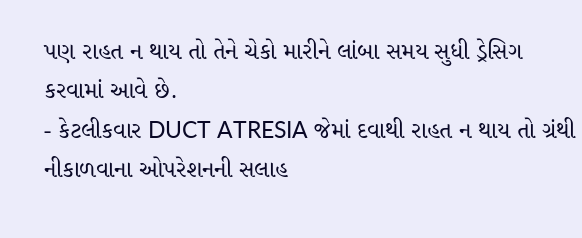પણ રાહત ન થાય તો તેને ચેકો મારીને લાંબા સમય સુધી ડ્રેસિગ કરવામાં આવે છે.
- કેટલીકવાર DUCT ATRESIA જેમાં દવાથી રાહત ન થાય તો ગ્રંથી નીકાળવાના ઓપરેશનની સલાહ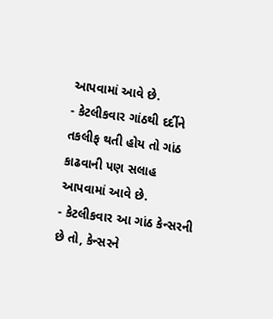આપવામાં આવે છે.
- કેટલીકવાર ગાંઠથી દર્દીને તકલીફ થતી હોય તો ગાંઠ કાઢવાની પણ સલાહ આપવામાં આવે છે.
- કેટલીકવાર આ ગાંઠ કેન્સરની છે તો, કેન્સરને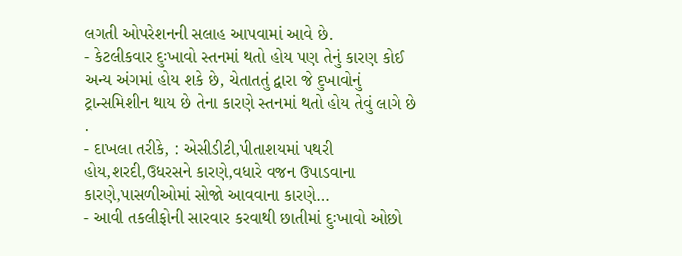લગતી ઓપરેશનની સલાહ આપવામાં આવે છે.
- કેટલીકવાર દુઃખાવો સ્તનમાં થતો હોય પણ તેનું કારણ કોઈ અન્ય અંગમાં હોય શકે છે, ચેતાતતું દ્વારા જે દુખાવોનું ટ્રાન્સમિશીન થાય છે તેના કારણે સ્તનમાં થતો હોય તેવું લાગે છે .
- દાખલા તરીકે, : એસીડીટી,પીતાશયમાં પથરી હોય,શરદી,ઉધરસને કારણે,વધારે વજન ઉપાડવાના કારણે,પાસળીઓમાં સોજો આવવાના કારણે…
- આવી તકલીફોની સારવાર કરવાથી છાતીમાં દુઃખાવો ઓછો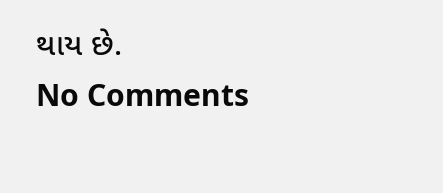થાય છે.
No Comments